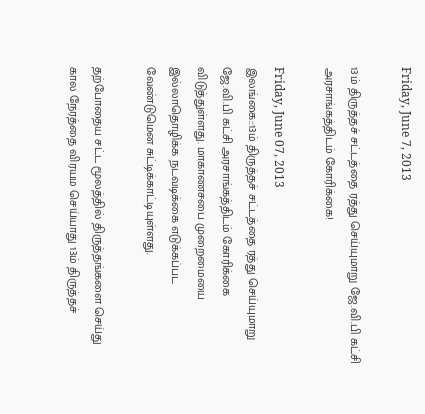Friday, June 7, 2013

13ம் திருத்தச் சட்டத்தை ரத்து செய்யுமாறு ஜே.வி.பி கட்சி அரசாங்கத்திடம் கோரிக்கை!

Friday, June 07, 2013
இலங்கை::13ம் திருத்தச் சட்டத்தை ரத்து செய்யுமாறு ஜே.வி.பி கட்சி அரசாங்கத்திடம் கோரிக்கை விடுத்துள்ளது. மாகாணசபை முறைமையை இல்லாதொழிக்க நடவடிக்கை எடுக்கப்பட வேண்டுமென சுட்டிக்காட்டியுள்ளது.

தற்போதைய சட்ட மூலத்தில் திருத்தங்களை செய்து கால நேரத்தை விரயம செய்யாது 13ம் திருத்தச்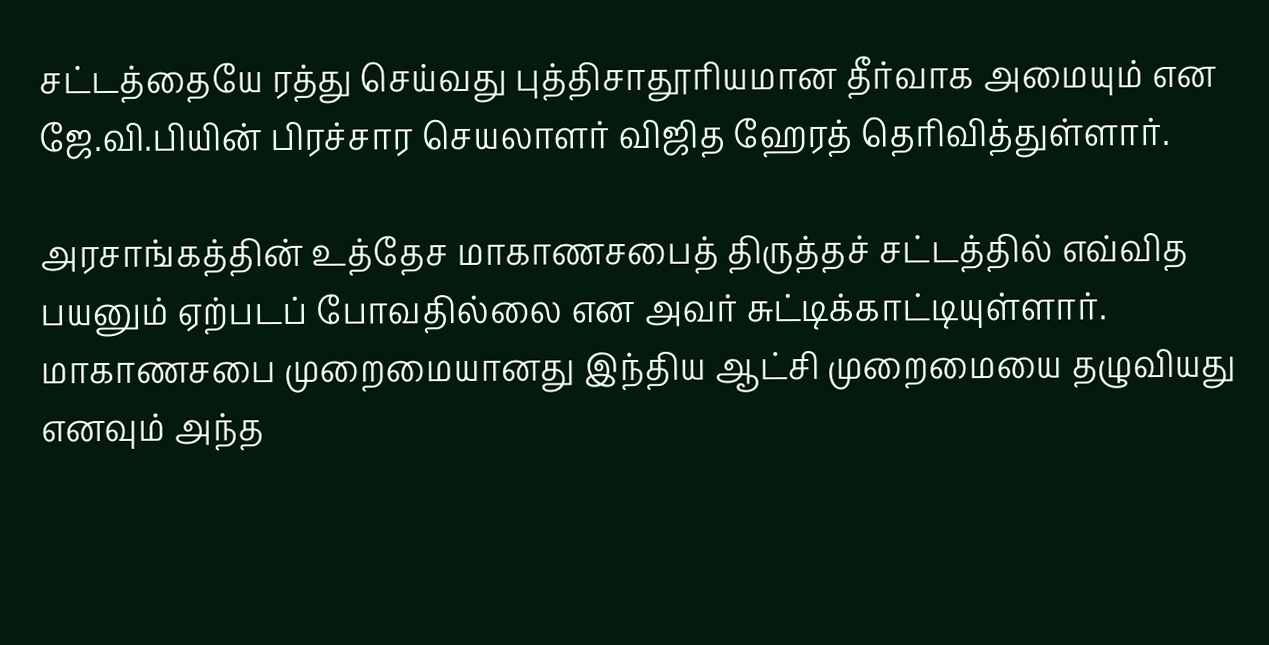சட்டத்தையே ரத்து செய்வது புத்திசாதூரியமான தீர்வாக அமையும் என ஜே.வி.பியின் பிரச்சார செயலாளர் விஜித ஹேரத் தெரிவித்துள்ளார்.

அரசாங்கத்தின் உத்தேச மாகாணசபைத் திருத்தச் சட்டத்தில் எவ்வித பயனும் ஏற்படப் போவதில்லை என அவர் சுட்டிக்காட்டியுள்ளார். மாகாணசபை முறைமையானது இந்திய ஆட்சி முறைமையை தழுவியது எனவும் அந்த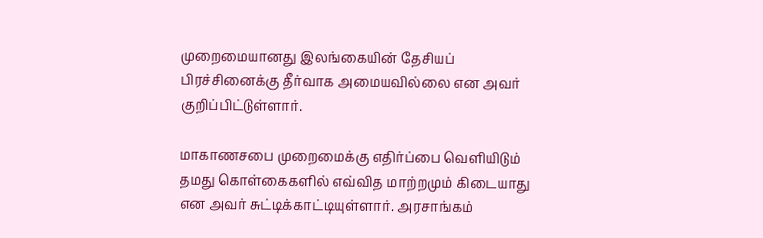முறைமையானது இலங்கையின் தேசியப் பிரச்சினைக்கு தீர்வாக அமையவில்லை என அவர் குறிப்பிட்டுள்ளார்.

மாகாணசபை முறைமைக்கு எதிர்ப்பை வெளியிடும் தமது கொள்கைகளில் எவ்வித மாற்றமும் கிடையாது என அவர் சுட்டிக்காட்டியுள்ளார். அரசாங்கம்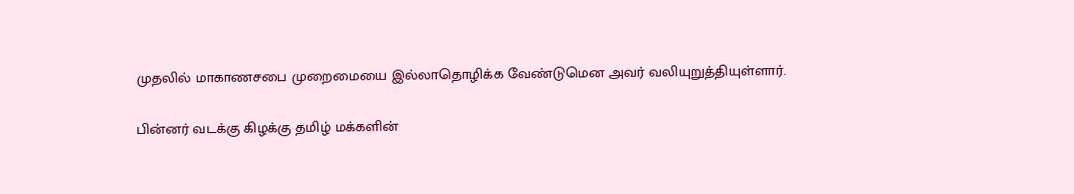முதலில் மாகாணசபை முறைமையை இல்லாதொழிக்க வேண்டுமென அவர் வலியுறுத்தியுள்ளார்.

பின்னர் வடக்கு கிழக்கு தமிழ் மக்களின்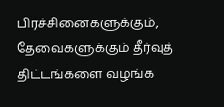பிரச்சினைகளுக்கும், தேவைகளுக்கும் தீர்வுத் திட்டங்களை வழங்க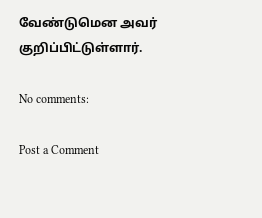வேண்டுமென அவர் குறிப்பிட்டுள்ளார்.

No comments:

Post a Comment